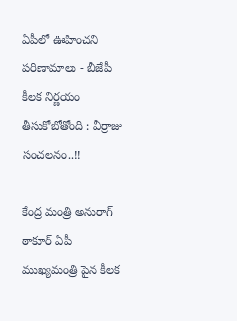ఏపీలో ఊహించని పరిణామాలు - బీజేపీ కీలక నిర్ణయం తీసుకోబోతోంది : వీర్రాజు సంచలనం..!!

కేంద్ర మంత్రి అనురాగ్ ఠాకూర్ ఏపీ ముఖ్యమంత్రి పైన కీలక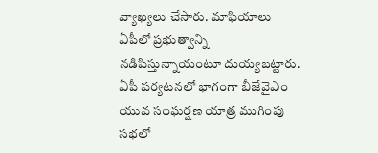వ్యాఖ్యలు చేసారు. మాఫియాలు ఏపీలో ప్రభుత్వాన్ని నడిపిస్తున్నాయంటూ దుయ్యబట్టారు. ఏపీ పర్యటనలో భాగంగా బీజేవైఎం యువ సంఘర్షణ యాత్ర ముగింపు సభలో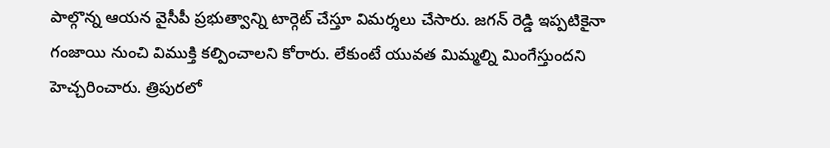పాల్గొన్న ఆయన వైసీపీ ప్రభుత్వాన్ని టార్గెట్ చేస్తూ విమర్శలు చేసారు. జగన్ రెడ్డి ఇప్పటికైనా గంజాయి నుంచి విముక్తి కల్పించాలని కోరారు. లేకుంటే యువత మిమ్మల్ని మింగేస్తుందని హెచ్చరించారు. త్రిపురలో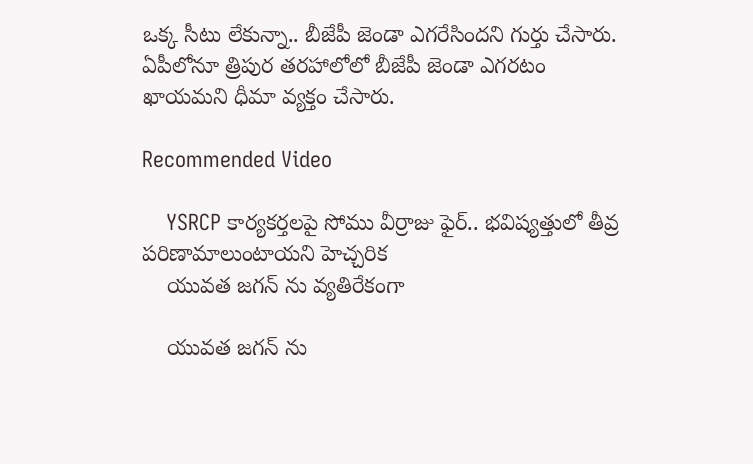ఒక్క సీటు లేకున్నా.. బీజేపీ జెండా ఎగరేసిందని గుర్తు చేసారు. ఏపీలోనూ త్రిపుర తరహాలోలో బీజేపీ జెండా ఎగరటం ఖాయమని ధీమా వ్యక్తం చేసారు.

Recommended Video

    YSRCP కార్యకర్తలపై సోము వీర్రాజు ఫైర్.. భవిష్యత్తులో తీవ్ర పరిణామాలుంటాయని హెచ్చరిక
    యువత జగన్ ను వ్యతిరేకంగా

    యువత జగన్ ను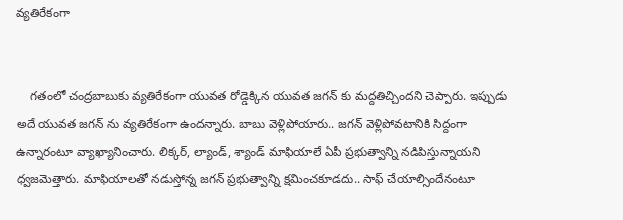వ్యతిరేకంగా


    గతంలో చంద్రబాబుకు వ్యతిరేకంగా యువత రోడ్డెక్కిన యువత జగన్ కు మద్దతిచ్చిందని చెప్పారు. ఇప్పుడు అదే యువత జగన్ ను వ్యతిరేకంగా ఉందన్నారు. బాబు వెళ్లిపోయారు.. జగన్ వెళ్లిపోవటానికి సిద్దంగా ఉన్నారంటూ వ్యాఖ్యానించారు. లిక్కర్, ల్యాండ్, శ్యాండ్ మాఫియాలే ఏపీ ప్రభుత్వాన్ని నడిపిస్తున్నాయని ధ్వజమెత్తారు. మాఫియాలతో నడుస్తోన్న జగన్ ప్రభుత్వాన్ని క్షమించకూడదు.. సాఫ్ చేయాల్సిందేనంటూ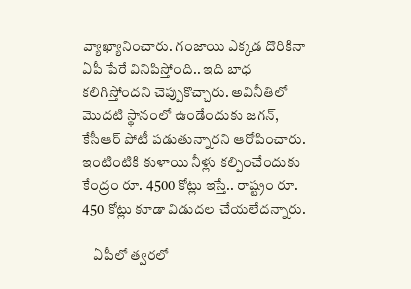వ్యాఖ్యానించారు. గంజాయి ఎక్కడ దొరికినా ఏపీ పేరే వినిపిస్తోంది.. ఇది బాధ కలిగిస్తోందని చెప్పుకొచ్చారు. అవినీతిలో మొదటి స్థానంలో ఉండేందుకు జగన్, కేసీఆర్ పోటీ పడుతున్నారని ఆరోపించారు. ఇంటింటికి కుళాయి నీళ్లు కల్పించేందుకు కేంద్రం రూ. 4500 కోట్లు ఇస్తే.. రాష్ట్రం రూ. 450 కోట్లు కూడా విడుదల చేయలేదన్నారు.

    ఏపీలో త్వరలో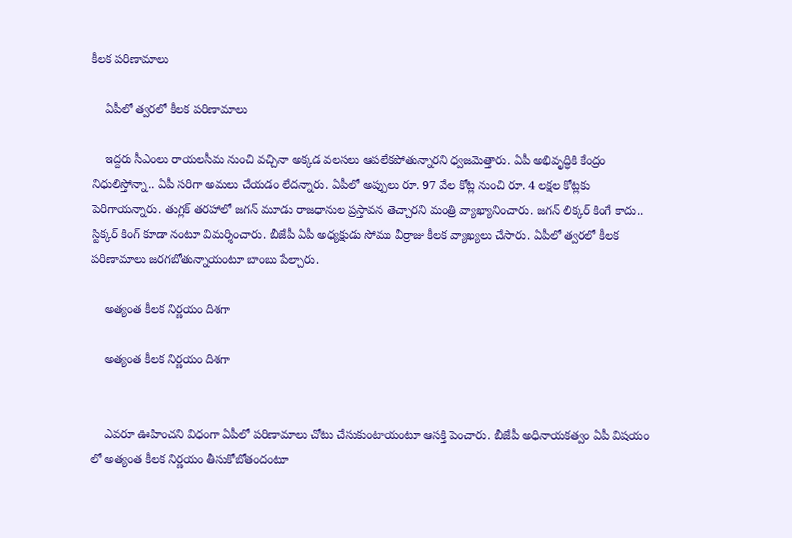కీలక పరిణామాలు

    ఏపీలో త్వరలో కీలక పరిణామాలు

    ఇద్దరు సీఎంలు రాయలసీమ నుంచి వచ్చినా అక్కడ వలసలు ఆపలేకపోతున్నారని ధ్వజమెత్తారు. ఏపీ అభివృద్ధికి కేంద్రం నిధులిస్తోన్నా.. ఏపీ సరిగా అమలు చేయడం లేదన్నారు. ఏపీలో అప్పులు రూ. 97 వేల కోట్ల నుంచి రూ. 4 లక్షల కోట్లకు పెరిగాయన్నారు. తుగ్లక్ తరహాలో జగన్ మూడు రాజధానుల ప్రస్తావన తెచ్చారని మంత్రి వ్యాఖ్యానించారు. జగన్ లిక్కర్ కింగే కాదు.. స్టిక్కర్ కింగ్ కూడా నంటూ విమర్శించారు. బీజేపీ ఏపీ అధ్యక్షుడు సోము వీర్రాజు కీలక వ్యాఖ్యలు చేసారు. ఏపీలో త్వరలో కీలక పరిణామాలు జరగబోతున్నాయంటూ బాంబు పేల్చారు.

    అత్యంత కీలక నిర్ణయం దిశగా

    అత్యంత కీలక నిర్ణయం దిశగా


    ఎవరూ ఊహించని విధంగా ఏపీలో పరిణామాలు చోటు చేసుకుంటాయంటూ ఆసక్తి పెంచారు. బీజేపీ అధినాయకత్వం ఏపీ విషయం లో అత్యంత కీలక నిర్ణయం తీసుకోబోతందంటూ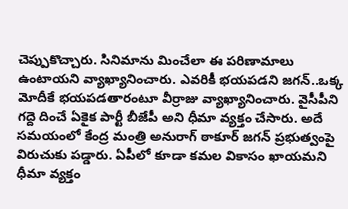చెప్పుకొచ్చారు. సినిమాను మించేలా ఈ పరిణామాలు ఉంటాయని వ్యాఖ్యానించారు. ఎవరికీ భయపడని జగన్..ఒక్క మోదీకే భయపడతారంటూ వీర్రాజు వ్యాఖ్యానించారు. వైసీపీని గద్దె దించే ఏకైక పార్టీ బీజేపీ అని ధీమా వ్యక్తం చేసారు. అదే సమయంలో కేంద్ర మంత్రి అనురాగ్ ఠాకూర్ జగన్ ప్రభుత్వంపై విరుచుకు పడ్డారు. ఏపీలో కూడా కమల వికాసం ఖాయమని ధీమా వ్యక్తం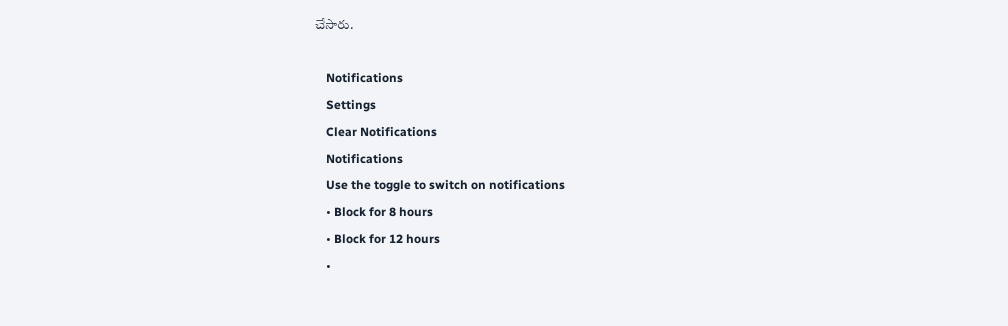చేసారు.

    Notifications
    Settings
    Clear Notifications
    Notifications
    Use the toggle to switch on notifications
    • Block for 8 hours
    • Block for 12 hours
    •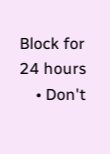Block for 24 hours
    • Don't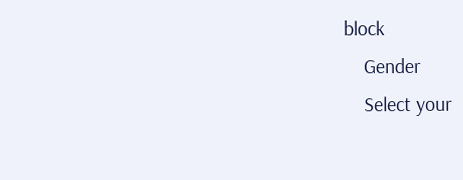block
    Gender
    Select your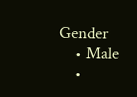Gender
    • Male
    •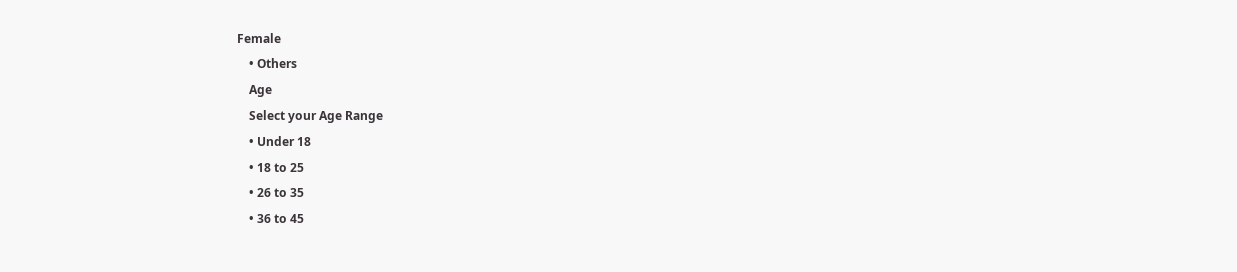Female
    • Others
    Age
    Select your Age Range
    • Under 18
    • 18 to 25
    • 26 to 35
    • 36 to 45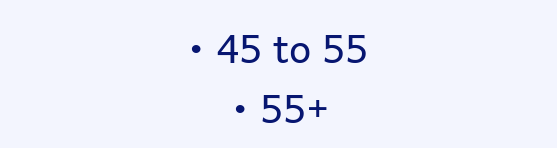• 45 to 55
    • 55+